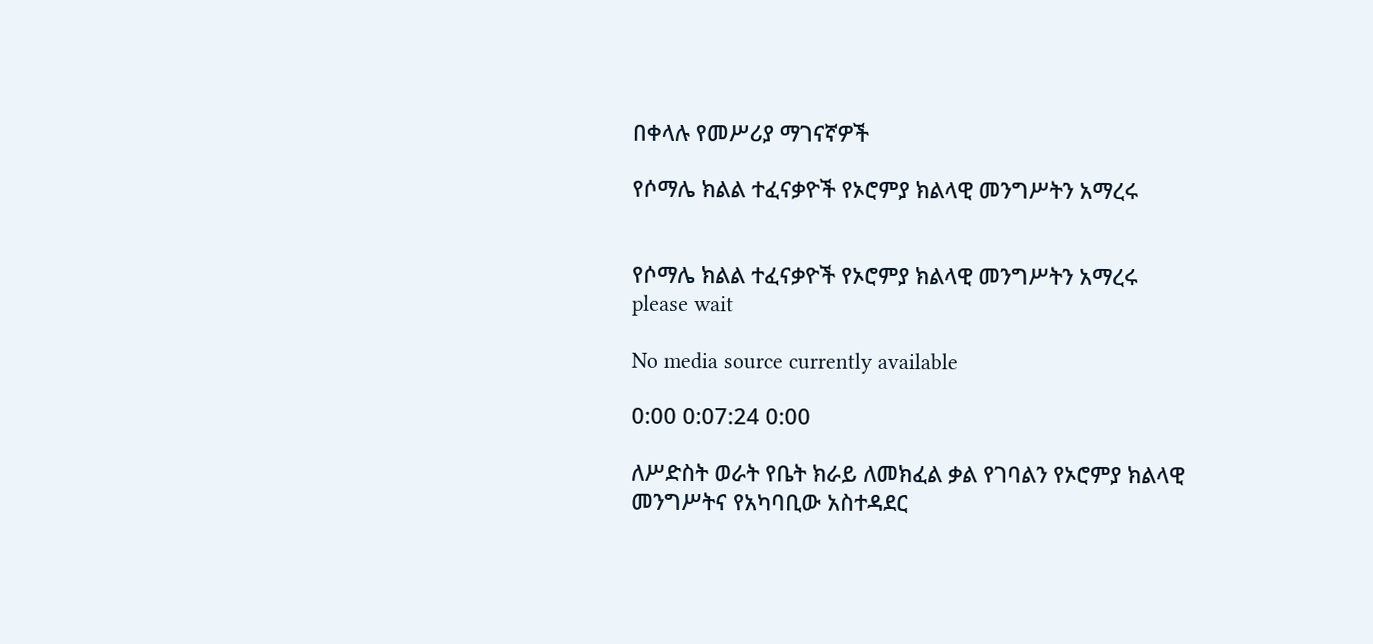በቀላሉ የመሥሪያ ማገናኛዎች

የሶማሌ ክልል ተፈናቃዮች የኦሮምያ ክልላዊ መንግሥትን አማረሩ


የሶማሌ ክልል ተፈናቃዮች የኦሮምያ ክልላዊ መንግሥትን አማረሩ
please wait

No media source currently available

0:00 0:07:24 0:00

ለሥድስት ወራት የቤት ክራይ ለመክፈል ቃል የገባልን የኦሮምያ ክልላዊ መንግሥትና የአካባቢው አስተዳደር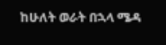ከሁለት ወራት በኋላ ሜዳ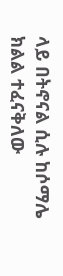ላይ በትኖናል ሲሉ ከሶማሌ ክልል ተፈናቅለው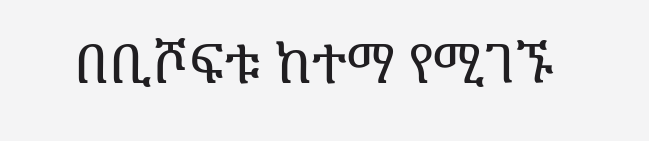በቢሾፍቱ ከተማ የሚገኙ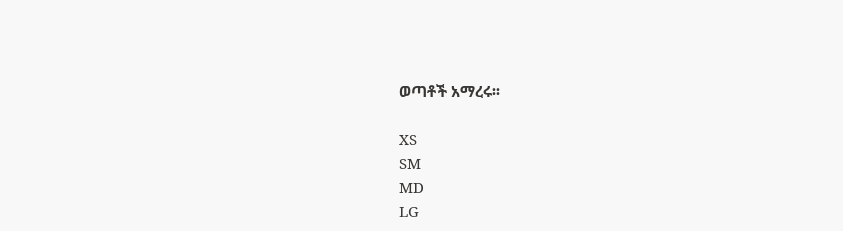ወጣቶች አማረሩ፡፡

XS
SM
MD
LG